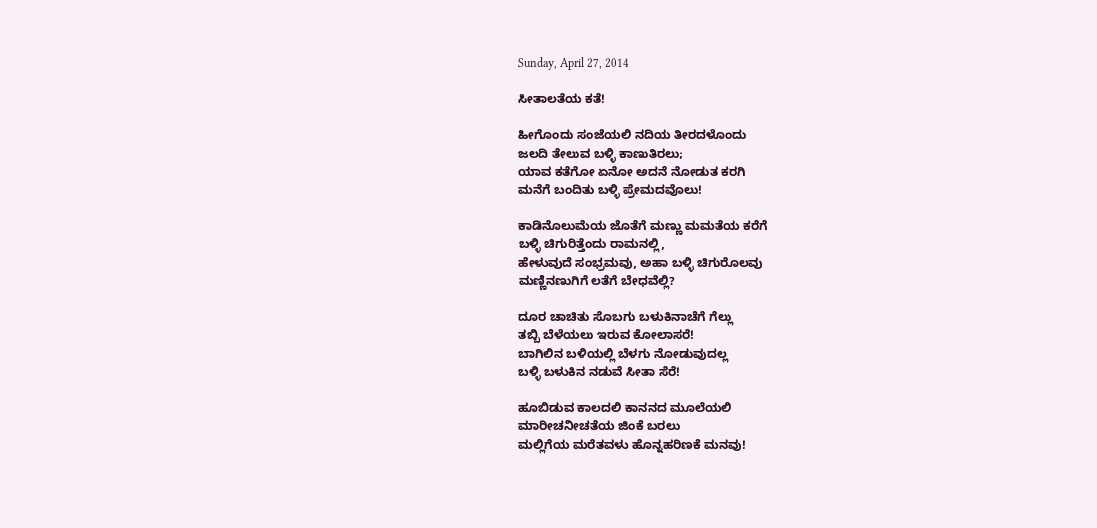Sunday, April 27, 2014

ಸೀತಾಲತೆಯ ಕತೆ!

ಹೀಗೊಂದು ಸಂಜೆಯಲಿ ನದಿಯ ತೀರದಳೊಂದು
ಜಲದಿ ತೇಲುವ ಬಳ್ಳಿ ಕಾಣುತಿರಲು;
ಯಾವ ಕತೆಗೋ ಏನೋ ಅದನೆ ನೋಡುತ ಕರಗಿ
ಮನೆಗೆ ಬಂದಿತು ಬಳ್ಳಿ ಪ್ರೇಮದವೊಲು!

ಕಾಡಿನೊಲುಮೆಯ ಜೊತೆಗೆ ಮಣ್ಣು ಮಮತೆಯ ಕರೆಗೆ
ಬಳ್ಳಿ ಚಿಗುರಿತ್ತೆಂದು ರಾಮನಲ್ಲಿ,
ಹೇಳುವುದೆ ಸಂಭ್ರಮವು, ಅಹಾ ಬಳ್ಳಿ ಚಿಗುರೊಲವು
ಮಣ್ಣಿನಣುಗಿಗೆ ಲತೆಗೆ ಬೇಧವೆಲ್ಲಿ?

ದೂರ ಚಾಚಿತು ಸೊಬಗು ಬಳುಕಿನಾಚೆಗೆ ಗೆಲ್ಲು
ತಬ್ಬಿ ಬೆಳೆಯಲು ಇರುವ ಕೋಲಾಸರೆ!
ಬಾಗಿಲಿನ ಬಳಿಯಲ್ಲಿ ಬೆಳಗು ನೋಡುವುದಲ್ಲ
ಬಳ್ಳಿ ಬಳುಕಿನ ನಡುವೆ ಸೀತಾ ಸೆರೆ!

ಹೂಬಿಡುವ ಕಾಲದಲಿ ಕಾನನದ ಮೂಲೆಯಲಿ
ಮಾರೀಚನೀಚತೆಯ ಜಿಂಕೆ ಬರಲು
ಮಲ್ಲಿಗೆಯ ಮರೆತವಳು ಹೊನ್ನಹರಿಣಕೆ ಮನವು!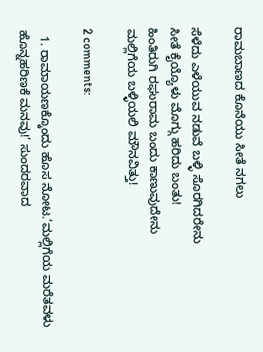ರಾಮಬಾಣದ ಕೊನೆಯು ಸೀತೆ ನಗಲು

ಸೆಳೆದು ಎಳೆಯುವ ನಡುವೆ ಬಳ್ಳಿ ಸೊರಗಿದರೇನು
ಸೀತೆ ಕೈಯ್ಯೊಳು ಮೊಗ್ಗು ಹರಿದು ಬಂತು!
ಹಿಂತಿರುಗಿ ರಘುರಾಮ ಬಂದು ಕಾಣುವುದೇನು
ಮಲ್ಲಿಗೆಯ ಬಳ್ಳಿಯಲಿ ಮೌನವಿತ್ತು!

2 comments:

  1. ರಾಮಾಯಣಕ್ಕೊಂದು ಹೊಸ ನೋಟ.‘ಮಲ್ಲಿಗೆಯ ಮರೆತವಳು ಹೊನ್ನಹರಿಣಕೆ ಮನವು!’ ಸುಂದರವಾದ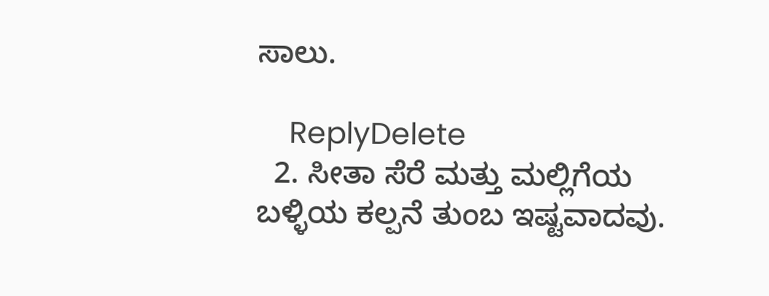ಸಾಲು.

    ReplyDelete
  2. ಸೀತಾ ಸೆರೆ ಮತ್ತು ಮಲ್ಲಿಗೆಯ ಬಳ್ಳಿಯ ಕಲ್ಪನೆ ತುಂಬ ಇಷ್ಟವಾದವು.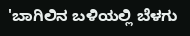'ಬಾಗಿಲಿನ ಬಳಿಯಲ್ಲಿ ಬೆಳಗು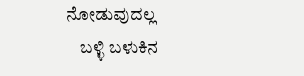ನೋಡುವುದಲ್ಲ
    ಬಳ್ಳಿ ಬಳುಕಿನ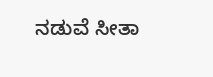ನಡುವೆ ಸೀತಾ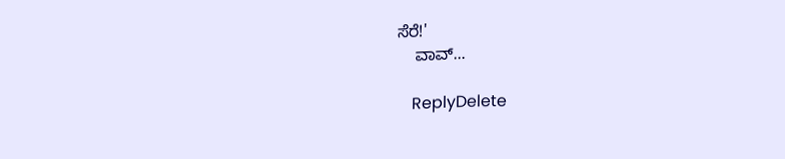ಸೆರೆ!'
    ವಾವ್...

    ReplyDelete